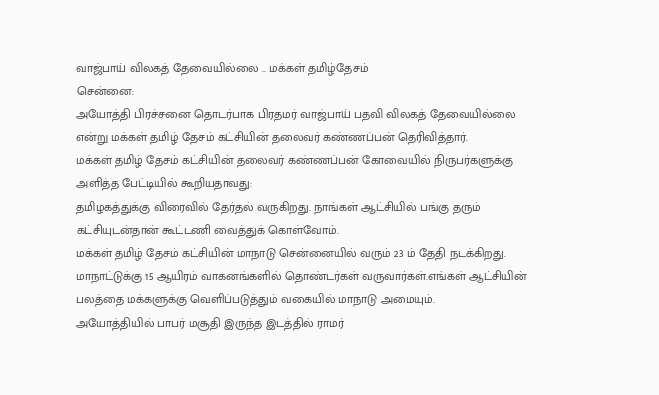வாஜ்பாய் விலகத் தேவையில்லை .. மக்கள் தமிழ்தேசம்
சென்னை:
அயோத்தி பிரச்சனை தொடர்பாக பிரதமர் வாஜ்பாய் பதவி விலகத் தேவையில்லை என்று மக்கள் தமிழ் தேசம் கட்சியின் தலைவர் கண்ணப்பன் தெரிவித்தார்.
மக்கள் தமிழ் தேசம் கட்சியின் தலைவர் கண்ணப்பன் கோவையில் நிருபர்களுக்கு அளித்த பேட்டியில் கூறியதாவது:
தமிழகத்துக்கு விரைவில் தேர்தல் வருகிறது. நாங்கள் ஆட்சியில் பங்கு தரும் கட்சியுடன்தான் கூட்டணி வைத்துக் கொள்வோம்.
மக்கள் தமிழ் தேசம் கட்சியின் மாநாடு சென்னையில் வரும் 23 ம் தேதி நடக்கிறது. மாநாட்டுக்கு 15 ஆயிரம் வாகனங்களில் தொண்டர்கள் வருவார்கள்.எங்கள் ஆட்சியின் பலத்தை மக்களுக்கு வெளிப்படுத்தும் வகையில் மாநாடு அமையும்.
அயோத்தியில் பாபர் மசூதி இருந்த இடத்தில் ராமர்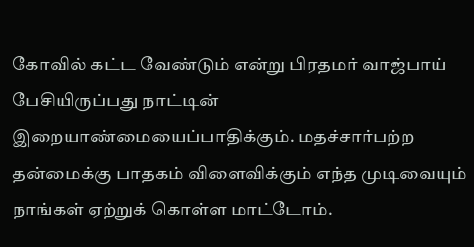கோவில் கட்ட வேண்டும் என்று பிரதமர் வாஜ்பாய் பேசியிருப்பது நாட்டின் இறையாண்மையைப்பாதிக்கும். மதச்சார்பற்ற தன்மைக்கு பாதகம் விளைவிக்கும் எந்த முடிவையும் நாங்கள் ஏற்றுக் கொள்ள மாட்டோம்.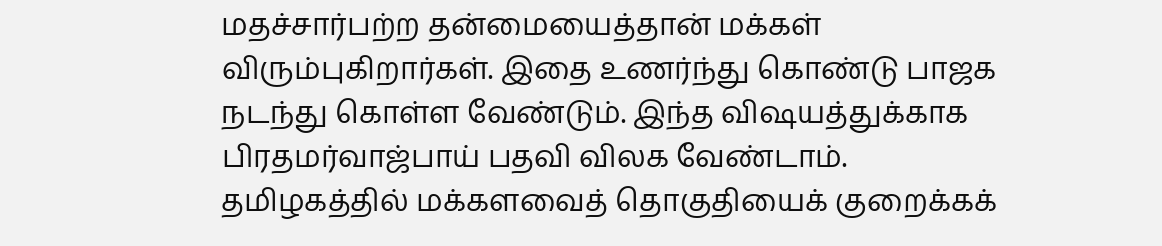மதச்சார்பற்ற தன்மையைத்தான் மக்கள் விரும்புகிறார்கள். இதை உணர்ந்து கொண்டு பாஜக நடந்து கொள்ள வேண்டும். இந்த விஷயத்துக்காக பிரதமர்வாஜ்பாய் பதவி விலக வேண்டாம்.
தமிழகத்தில் மக்களவைத் தொகுதியைக் குறைக்கக்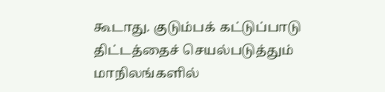கூடாது. குடும்பக் கட்டுப்பாடு திட்டத்தைச் செயல்படுத்தும் மாநிலங்களில்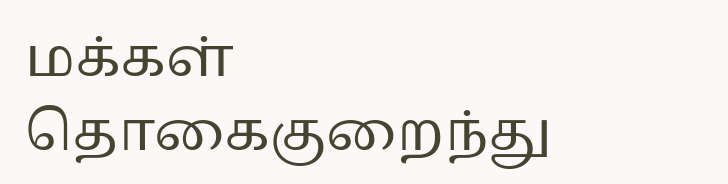மக்கள் தொகைகுறைந்து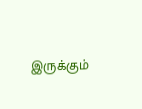இருக்கும்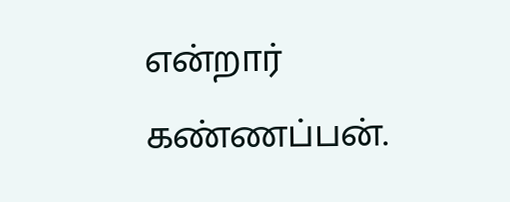என்றார் கண்ணப்பன்.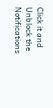Click it and Unblock the Notifications